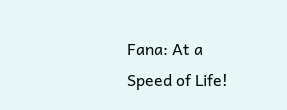Fana: At a Speed of Life!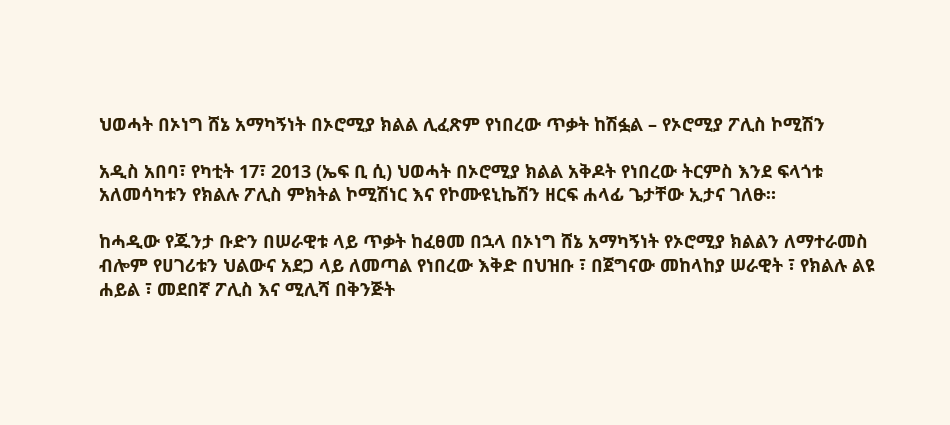ህወሓት በኦነግ ሸኔ አማካኝነት በኦሮሚያ ክልል ሊፈጽም የነበረው ጥቃት ከሽፏል – የኦሮሚያ ፖሊስ ኮሚሽን

አዲስ አበባ፣ የካቲት 17፣ 2013 (ኤፍ ቢ ሲ) ህወሓት በኦሮሚያ ክልል አቅዶት የነበረው ትርምስ እንደ ፍላጎቱ አለመሳካቱን የክልሉ ፖሊስ ምክትል ኮሚሽነር እና የኮሙዩኒኬሽን ዘርፍ ሐላፊ ጌታቸው ኢታና ገለፁ።

ከሓዲው የጁንታ ቡድን በሠራዊቱ ላይ ጥቃት ከፈፀመ በኋላ በኦነግ ሸኔ አማካኝነት የኦሮሚያ ክልልን ለማተራመስ ብሎም የሀገሪቱን ህልውና አደጋ ላይ ለመጣል የነበረው እቅድ በህዝቡ ፣ በጀግናው መከላከያ ሠራዊት ፣ የክልሉ ልዩ ሐይል ፣ መደበኛ ፖሊስ እና ሚሊሻ በቅንጅት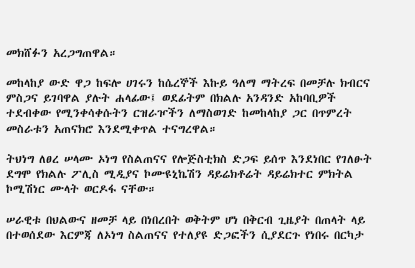መክሸፉን አረጋግጠዋል።

መከላከያ ውድ ዋጋ ከፍሎ ሀገሩን ከሴረኞች እኩይ ዓለማ ማትረፍ በመቻሉ ክብርና ምስጋና ይገባዋል ያሉት ሐላፊው፤ ወደፊትም በክልሉ አንዳንድ አከባቢዎች ተደብቀው የሚንቀሳቀሱትን ርዝራዦችን ለማስወገድ ከመከላከያ ጋር በጥምረት መስራቱን አጠናክሮ እንደሚቀጥል ተናግረዋል።

ትህነግ ለፀረ ሠላሙ ኦነግ የስልጠናና የሎጅስቲክስ ድጋፍ ይሰጥ እንደነበር የገለፁት ደግሞ የክልሉ ፖሊስ ሚዲያና ኮሙዩኒኬሽን ዳይሬክቶሬት ዳይሬክተር ምክትል ኮሚሽነር ሙላት ወርዶፋ ናቸው።

ሠራዊቱ በህልውና ዘመቻ ላይ በነበረበት ወቅትም ሆነ በቅርብ ጊዜያት በጠላት ላይ በተወሰደው እርምጃ ለኦነግ ስልጠናና የተለያዩ ድጋፎችን ሲያደርጉ የነበሩ በርካታ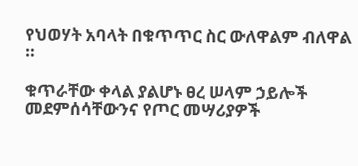የህወሃት አባላት በቁጥጥር ስር ውለዋልም ብለዋል ።

ቁጥራቸው ቀላል ያልሆኑ ፀረ ሠላም ኃይሎች መደምሰሳቸውንና የጦር መሣሪያዎች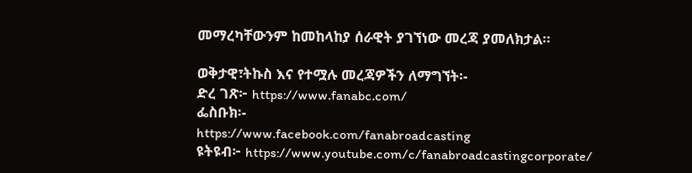መማረካቸውንም ከመከላከያ ሰራዊት ያገኘነው መረጃ ያመለክታል።

ወቅታዊ፣ትኩስ እና የተሟሉ መረጃዎችን ለማግኘት፡-
ድረ ገጽ፦ https://www.fanabc.com/
ፌስቡክ፡-
https://www.facebook.com/fanabroadcasting
ዩትዩብ፦ https://www.youtube.com/c/fanabroadcastingcorporate/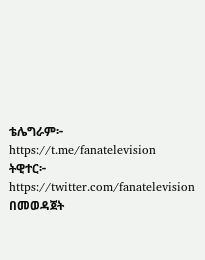ቴሌግራም፦ https://t.me/fanatelevision
ትዊተር፦ https://twitter.com/fanatelevision በመወዳጀት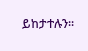ይከታተሉን፡፡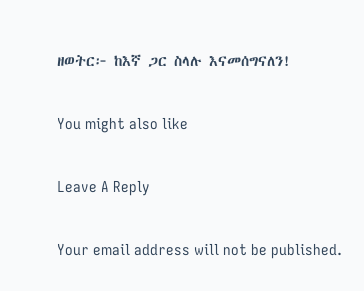ዘወትር፦ ከእኛ ጋር ስላሉ እናመሰግናለን!

You might also like

Leave A Reply

Your email address will not be published.